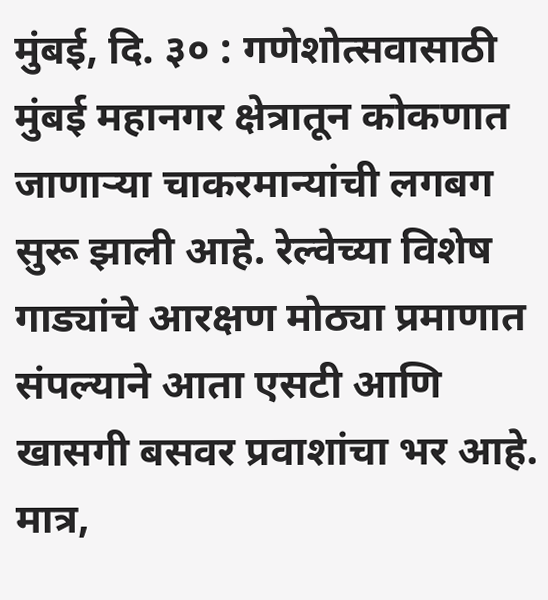मुंबई, दि. ३० : गणेशोत्सवासाठी मुंबई महानगर क्षेत्रातून कोकणात जाणाऱ्या चाकरमान्यांची लगबग सुरू झाली आहे. रेल्वेच्या विशेष गाड्यांचे आरक्षण मोठ्या प्रमाणात संपल्याने आता एसटी आणि खासगी बसवर प्रवाशांचा भर आहे. मात्र,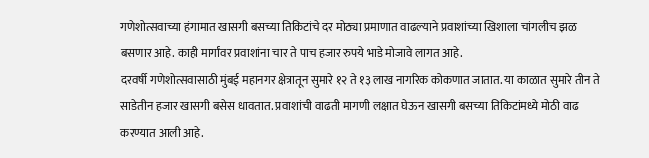गणेशोत्सवाच्या हंगामात खासगी बसच्या तिकिटांचे दर मोठ्या प्रमाणात वाढल्याने प्रवाशांच्या खिशाला चांगलीच झळ बसणार आहे. काही मार्गांवर प्रवाशांना चार ते पाच हजार रुपये भाडे मोजावे लागत आहे.
दरवर्षी गणेशोत्सवासाठी मुंबई महानगर क्षेत्रातून सुमारे १२ ते १३ लाख नागरिक कोकणात जातात. या काळात सुमारे तीन ते साडेतीन हजार खासगी बसेस धावतात. प्रवाशांची वाढती मागणी लक्षात घेऊन खासगी बसच्या तिकिटांमध्ये मोठी वाढ करण्यात आली आहे.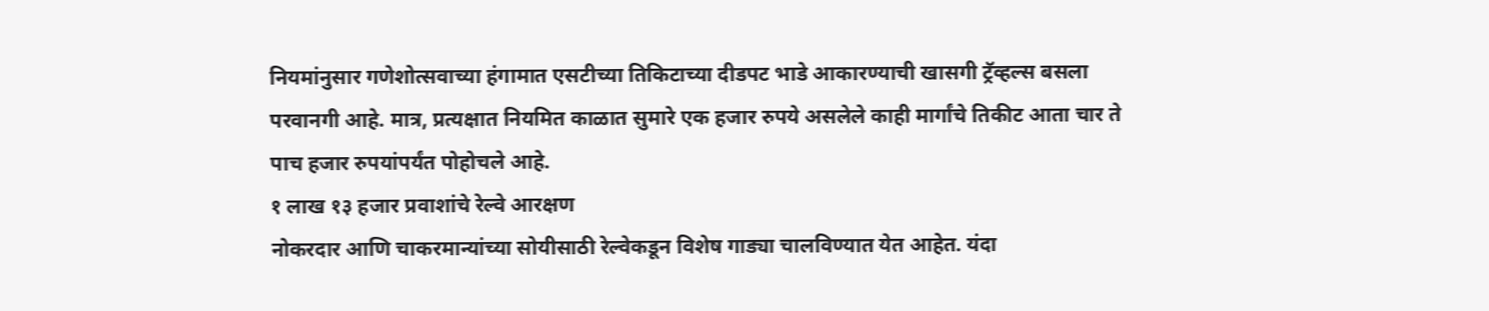नियमांनुसार गणेशोत्सवाच्या हंगामात एसटीच्या तिकिटाच्या दीडपट भाडे आकारण्याची खासगी ट्रॅव्हल्स बसला परवानगी आहे. मात्र, प्रत्यक्षात नियमित काळात सुमारे एक हजार रुपये असलेले काही मार्गांचे तिकीट आता चार ते पाच हजार रुपयांपर्यंत पोहोचले आहे.
१ लाख १३ हजार प्रवाशांचे रेल्वे आरक्षण
नोकरदार आणि चाकरमान्यांच्या सोयीसाठी रेल्वेकडून विशेष गाड्या चालविण्यात येत आहेत. यंदा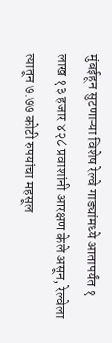मुंबईहून सुटणाऱ्या विशेष रेल्वे गाड्यांमध्ये आतापर्यंत १ लाख १३ हजार ४२८ प्रवाशांनी आरक्षण केले असून, रेल्वेला त्यातून ७.७७ कोटी रुपयांचा महसूल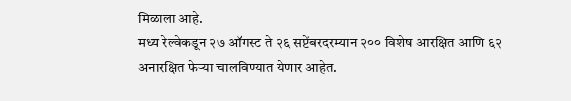मिळाला आहे.
मध्य रेल्वेकडून २७ ऑगस्ट ते २६ सप्टेंबरदरम्यान २०० विशेष आरक्षित आणि ६२ अनारक्षित फेऱ्या चालविण्यात येणार आहेत.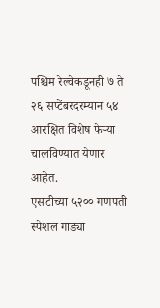पश्चिम रेल्वेकडूनही ७ ते २६ सप्टेंबरदरम्यान ५४ आरक्षित विशेष फेऱ्या चालविण्यात येणार आहेत.
एसटीच्या ५२०० गणपती स्पेशल गाड्या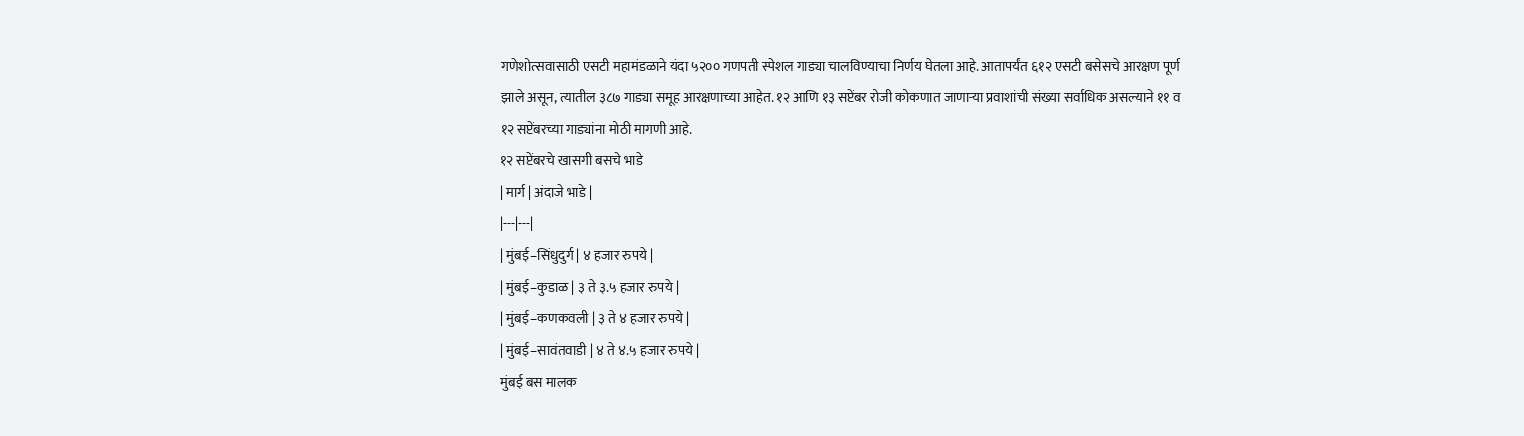गणेशोत्सवासाठी एसटी महामंडळाने यंदा ५२०० गणपती स्पेशल गाड्या चालविण्याचा निर्णय घेतला आहे. आतापर्यंत ६१२ एसटी बसेसचे आरक्षण पूर्ण झाले असून, त्यातील ३८७ गाड्या समूह आरक्षणाच्या आहेत. १२ आणि १३ सप्टेंबर रोजी कोकणात जाणाऱ्या प्रवाशांची संख्या सर्वाधिक असल्याने ११ व १२ सप्टेंबरच्या गाड्यांना मोठी मागणी आहे.
१२ सप्टेंबरचे खासगी बसचे भाडे
| मार्ग | अंदाजे भाडे |
|---|---|
| मुंबई–सिंधुदुर्ग | ४ हजार रुपये |
| मुंबई–कुडाळ | ३ ते ३.५ हजार रुपये |
| मुंबई–कणकवली | ३ ते ४ हजार रुपये |
| मुंबई–सावंतवाडी | ४ ते ४.५ हजार रुपये |
मुंबई बस मालक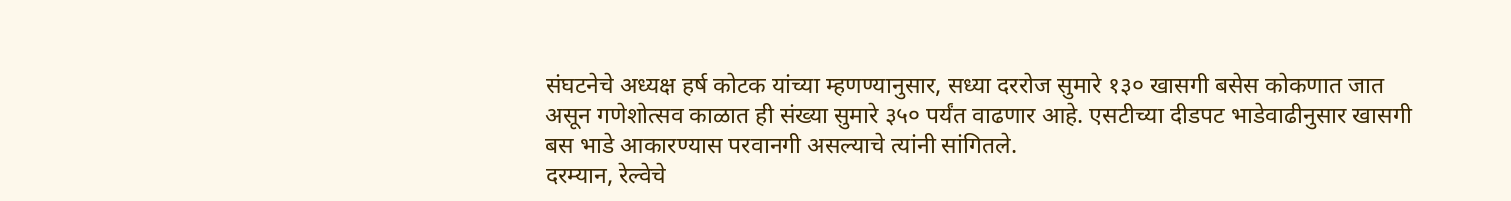संघटनेचे अध्यक्ष हर्ष कोटक यांच्या म्हणण्यानुसार, सध्या दररोज सुमारे १३० खासगी बसेस कोकणात जात असून गणेशोत्सव काळात ही संख्या सुमारे ३५० पर्यंत वाढणार आहे. एसटीच्या दीडपट भाडेवाढीनुसार खासगी बस भाडे आकारण्यास परवानगी असल्याचे त्यांनी सांगितले.
दरम्यान, रेल्वेचे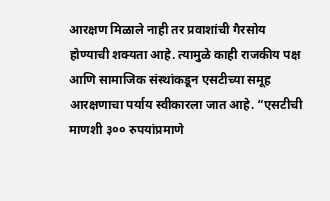आरक्षण मिळाले नाही तर प्रवाशांची गैरसोय होण्याची शक्यता आहे. त्यामुळे काही राजकीय पक्ष आणि सामाजिक संस्थांकडून एसटीच्या समूह आरक्षणाचा पर्याय स्वीकारला जात आहे. “एसटीची माणशी ३०० रुपयांप्रमाणे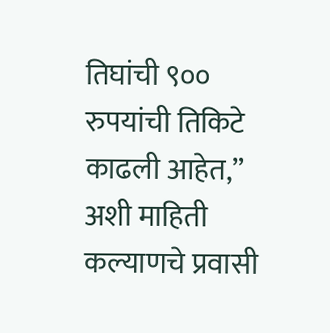तिघांची ९०० रुपयांची तिकिटे काढली आहेत,” अशी माहिती कल्याणचे प्रवासी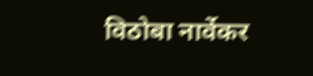विठोबा नार्वेकर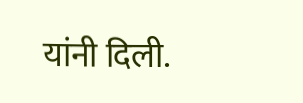यांनी दिली.